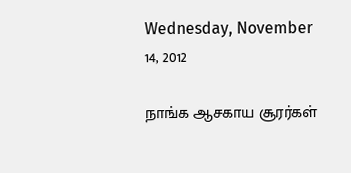Wednesday, November 14, 2012

நாங்க ஆசகாய சூரர்கள்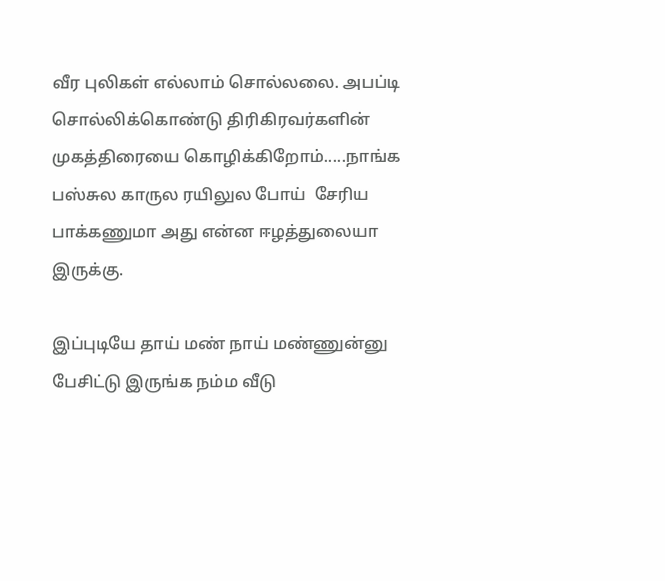வீர புலிகள் எல்லாம் சொல்லலை. அபப்டி சொல்லிக்கொண்டு திரிகிரவர்களின் முகத்திரையை கொழிக்கிறோம்.....நாங்க   பஸ்சுல காருல ரயிலுல போய்  சேரிய பாக்கணுமா அது என்ன ஈழத்துலையா இருக்கு.

இப்புடியே தாய் மண் நாய் மண்ணுன்னு பேசிட்டு இருங்க நம்ம வீடு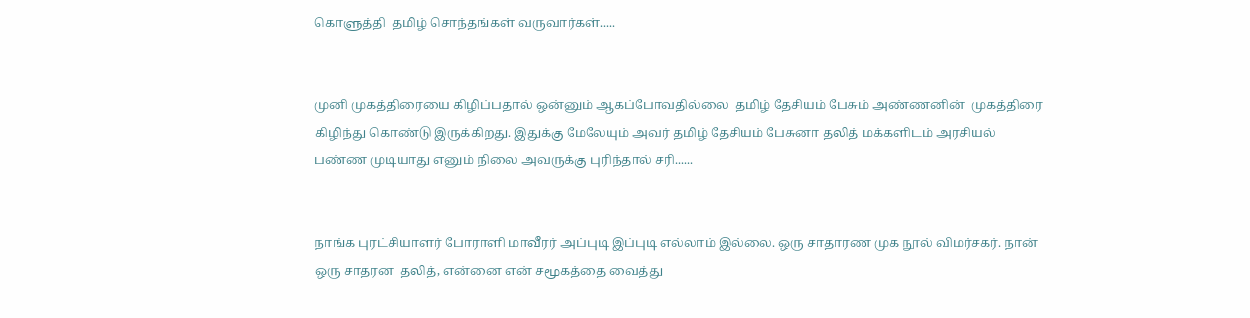கொளுத்தி  தமிழ் சொந்தங்கள் வருவார்கள்.....


முனி முகத்திரையை கிழிப்பதால் ஒன்னும் ஆகப்போவதில்லை  தமிழ் தேசியம் பேசும் அண்ணனின்  முகத்திரை கிழிந்து கொண்டு இருக்கிறது. இதுக்கு மேலேயும் அவர் தமிழ் தேசியம் பேசுனா தலித் மக்களிடம் அரசியல் பண்ண முடியாது எனும் நிலை அவருக்கு புரிந்தால் சரி......


நாங்க புரட்சியாளர் போராளி மாவீரர் அப்புடி இப்புடி எல்லாம் இல்லை. ஒரு சாதாரண முக நூல் விமர்சகர். நான் ஒரு சாதரன  தலித், என்னை என் சமூகத்தை வைத்து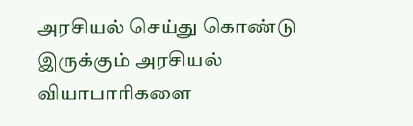அரசியல் செய்து கொண்டு இருக்கும் அரசியல் வியாபாரிகளை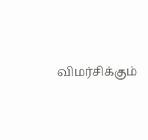விமர்சிக்கும்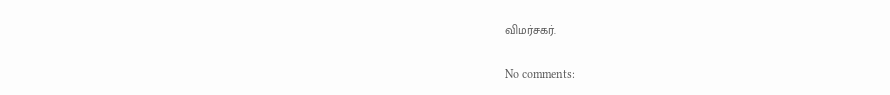விமர்சகர்.

No comments: